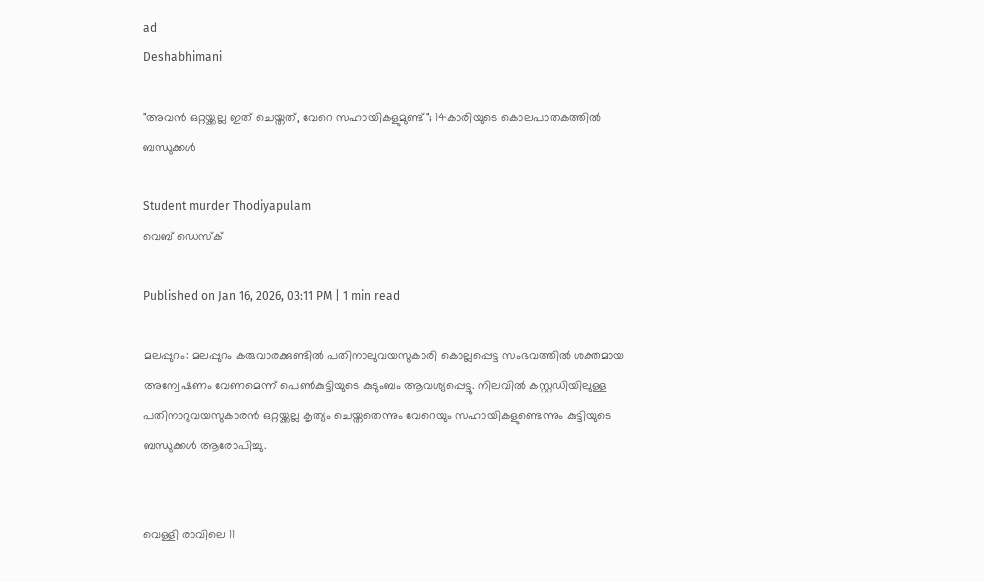ad
Deshabhimani

"അവൻ ഒറ്റയ്ക്കല്ല ഇത് ചെയ്തത്, വേറെ സഹായികളുമുണ്ട്"; 14കാരിയുടെ കൊലപാതകത്തിൽ ബന്ധുക്കൾ

Student murder Thodiyapulam
വെബ് ഡെസ്ക്

Published on Jan 16, 2026, 03:11 PM | 1 min read

മലപ്പുറം: മലപ്പുറം കരുവാരക്കുണ്ടിൽ പതിനാലുവയസുകാരി കൊല്ലപ്പെട്ട സംഭവത്തിൽ ശക്തമായ അന്വേഷണം വേണമെന്ന് പെൺകുട്ടിയുടെ കുടുംബം ആവശ്യപ്പെട്ടു. നിലവിൽ കസ്റ്റഡിയിലുള്ള പതിനാറുവയസുകാരൻ ഒറ്റയ്ക്കല്ല കൃത്യം ചെയ്തതെന്നും വേറെയും സഹായികളുണ്ടെന്നും കുട്ടിയുടെ ബന്ധുക്കൾ ആരോപിച്ചു.


വെള്ളി രാവിലെ 11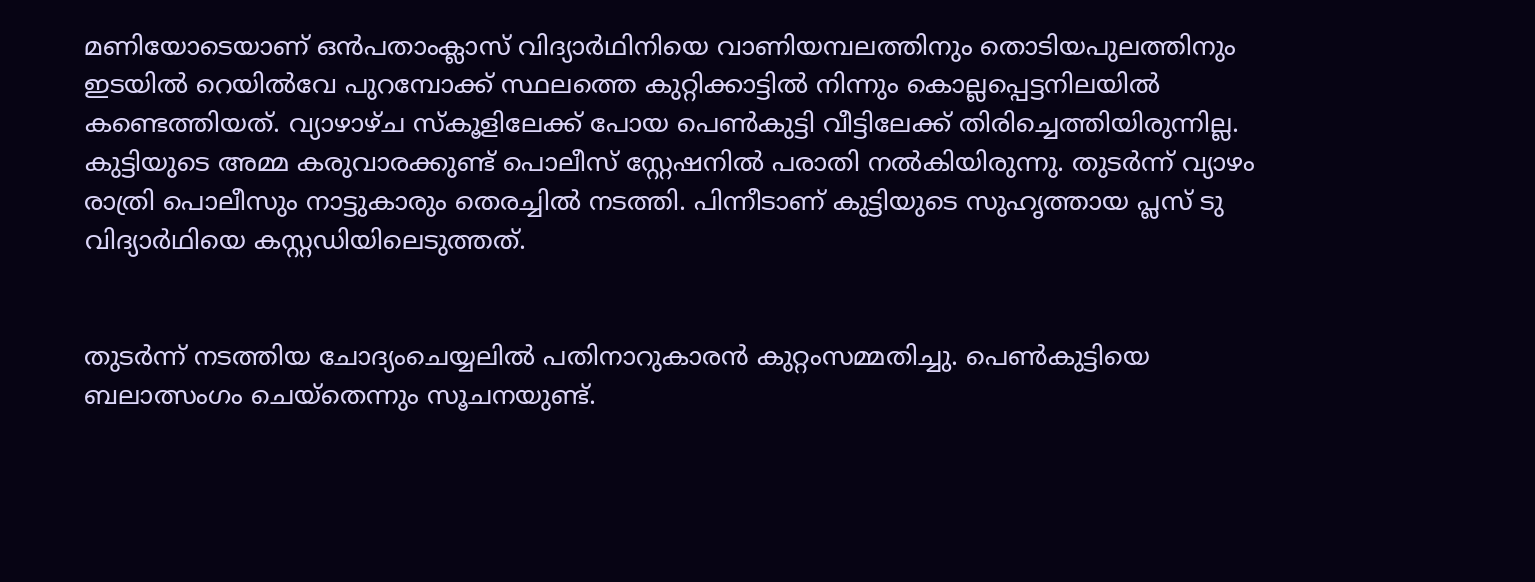മണിയോടെയാണ് ഒൻപതാംക്ലാസ് വിദ്യാർഥിനിയെ വാണിയമ്പലത്തിനും തൊടിയപുലത്തിനും ഇടയിൽ റെയിൽവേ പുറമ്പോക്ക് സ്ഥലത്തെ കുറ്റിക്കാട്ടിൽ നിന്നും കൊല്ലപ്പെട്ടനിലയിൽ കണ്ടെത്തിയത്. വ്യാഴാഴ്ച സ്കൂളിലേക്ക് പോയ പെൺ‌കുട്ടി വീട്ടിലേക്ക് തിരിച്ചെത്തിയിരുന്നില്ല. കുട്ടിയുടെ അമ്മ കരുവാരക്കുണ്ട് പൊലീസ് സ്റ്റേഷനിൽ പരാതി നൽകിയിരുന്നു. തുടർന്ന് വ്യാഴം രാത്രി പൊലീസും നാട്ടുകാരും തെരച്ചിൽ നടത്തി. പിന്നീടാണ് കുട്ടിയുടെ സുഹൃത്തായ പ്ലസ് ടു വിദ്യാർഥിയെ കസ്റ്റഡിയിലെടുത്തത്.


തുടർന്ന് നടത്തിയ ചോദ്യംചെയ്യലിൽ പതിനാറുകാരൻ കുറ്റംസമ്മതിച്ചു. പെൺകുട്ടിയെ ബലാത്സംഗം ചെയ്തെന്നും സൂചനയുണ്ട്.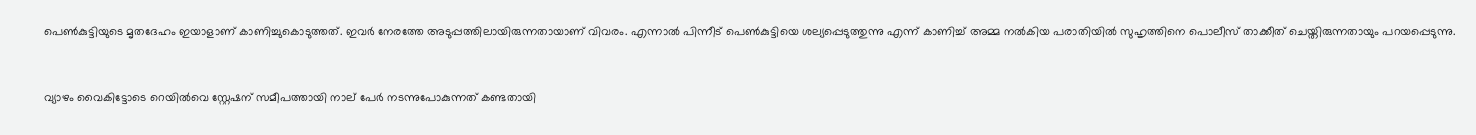പെൺകുട്ടിയുടെ മൃതദേഹം ഇയാളാണ് കാണിച്ചുകൊടുത്തത്. ഇവർ നേരത്തേ അടുപ്പത്തിലായിരുന്നതായാണ് വിവരം. എന്നാൽ പിന്നീട് പെൺകുട്ടിയെ ശല്യപ്പെടുത്തുന്നു എന്ന് കാണിച്ച് അമ്മ നൽകിയ പരാതിയിൽ സുഹൃത്തിനെ പൊലീസ് താക്കീത് ചെയ്തിരുന്നതായും പറയപ്പെടുന്നു.


വ്യാഴം വൈകിട്ടോടെ റെയിൽവെ സ്റ്റേഷന് സമീപത്തായി നാല് പേർ നടന്നുപോകുന്നത് കണ്ടതായി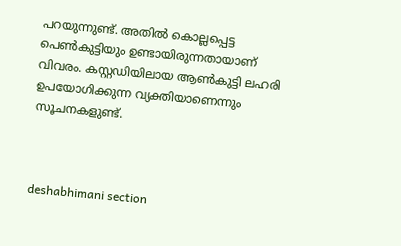പറയുന്നുണ്ട്. അതിൽ കൊല്ലപ്പെട്ട പെൺകുട്ടിയും ഉണ്ടായിരുന്നതായാണ് വിവരം. കസ്റ്റഡിയിലായ ആൺകുട്ടി ലഹരി ഉപയോഗിക്കുന്ന വ്യക്തിയാണെന്നും സൂചനകളുണ്ട്.



deshabhimani section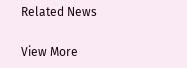Related News

View More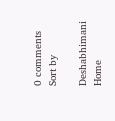0 comments
Sort by

Deshabhimani
Home